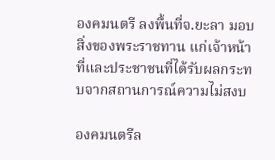องคมนตรี ลงพื้นที่จ.ยะลา มอบสิ่งของพระราชทาน แก่เจ้าหน้าที่และประชาชนที่ได้รับผลกระทบจากสถานการณ์ความไม่สงบ

องคมนตรีล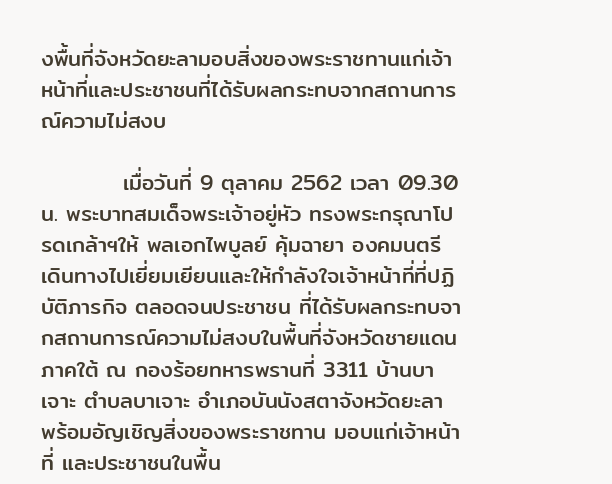งพื้นที่จังหวัดยะลามอบสิ่งของพระราชทานแก่เจ้าหน้าที่และประชาชนที่ได้รับผลกระทบจากสถานการณ์ความไม่สงบ

          เมื่อวันที่ 9 ตุลาคม 2562 เวลา 09.30 น. พระบาทสมเด็จพระเจ้าอยู่หัว ทรงพระกรุณาโปรดเกล้าฯให้ พลเอกไพบูลย์ คุ้มฉายา องคมนตรี เดินทางไปเยี่ยมเยียนและให้กำลังใจเจ้าหน้าที่ที่ปฏิบัติภารกิจ ตลอดจนประชาชน ที่ได้รับผลกระทบจากสถานการณ์ความไม่สงบในพื้นที่จังหวัดชายแดนภาคใต้ ณ กองร้อยทหารพรานที่ 3311 บ้านบาเจาะ ตำบลบาเจาะ อำเภอบันนังสตาจังหวัดยะลา พร้อมอัญเชิญสิ่งของพระราชทาน มอบแก่เจ้าหน้าที่ และประชาชนในพื้น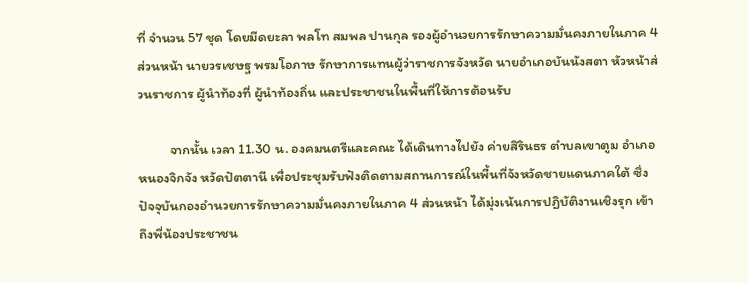ที่ จำนวน 57 ชุด โดยมีดยะลา พลโท สมพล ปานกุล รองผู้อำนวยการรักษาความมั่นคงภายในภาค 4 ส่วนหน้า นายวรเชษฐ พรมโอภาษ รักษาการแทนผู้ว่าราชการจังหวัด นายอำเภอบันนังสตา หัวหน้าส่วนราชการ ผู้นำท้องที่ ผู้นำท้องถิ่น และประชาชนในพื้นที่ให้การต้อนรับ

          จากนั้น เวลา 11.30 น. องคมนตรีและคณะ ได้เดินทางไปยัง ค่ายสิรินธร ตำบลเขาตูม อำเภอหนองจิกจัง หวัดปัตตานี เพื่อประชุมรับฟังติดตามสถานการณ์ในพื้นที่จังหวัดชายแดนภาคใต้ ซึ่งปัจจุบันกองอำนวยการรักษาความมั่นคงภายในภาค 4 ส่วนหน้า ได้มุ่งเน้นการปฏิบัติงานเชิงรุก เข้าถึงพี่น้องประชาชน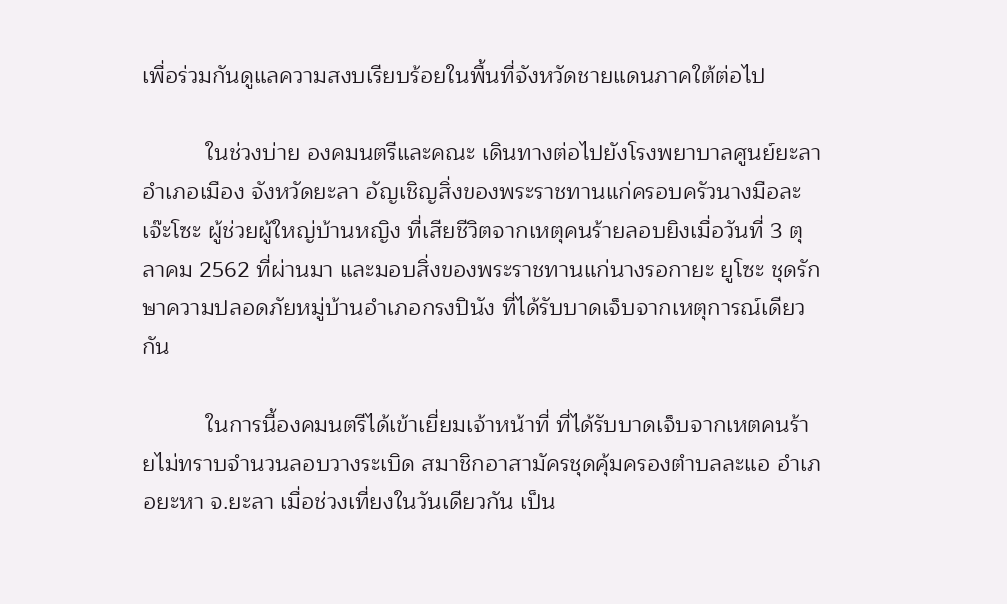เพื่อร่วมกันดูแลความสงบเรียบร้อยในพื้นที่จังหวัดชายแดนภาคใต้ต่อไป

          ในช่วงบ่าย องคมนตรีและคณะ เดินทางต่อไปยังโรงพยาบาลศูนย์ยะลา อำเภอเมือง จังหวัดยะลา อัญเชิญสิ่งของพระราชทานแก่ครอบครัวนางมือละ เจ๊ะโซะ ผู้ช่วยผู้ใหญ่บ้านหญิง ที่เสียชีวิตจากเหตุคนร้ายลอบยิงเมื่อวันที่ 3 ตุลาคม 2562 ที่ผ่านมา และมอบสิ่งของพระราชทานแก่นางรอกายะ ยูโซะ ชุดรักษาความปลอดภัยหมู่บ้านอำเภอกรงปินัง ที่ได้รับบาดเจ็บจากเหตุการณ์เดียวกัน

          ในการนี้องคมนตรีได้เข้าเยี่ยมเจ้าหน้าที่ ที่ได้รับบาดเจ็บจากเหตคนร้ายไม่ทราบจำนวนลอบวางระเบิด สมาชิกอาสามัครชุดคุ้มครองตำบลละแอ อำเภอยะหา จ.ยะลา เมื่อช่วงเที่ยงในวันเดียวกัน เป็น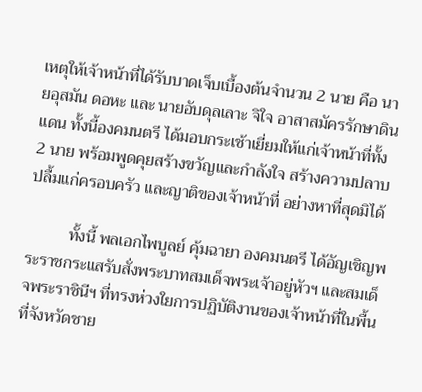เหตุให้เจ้าหน้าที่ได้รับบาดเจ็บเบื้องต้นจำนวน 2 นาย คือ นายอุสมัน ดอหะ และ นายอับดุลเลาะ จิใจ อาสาสมัครรักษาดินแดน ทั้งนี้องคมนตรี ได้มอบกระเช้าเยี่ยมให้แก่เจ้าหน้าที่ทั้ง 2 นาย พร้อมพูดคุยสร้างขวัญและกำลังใจ สร้างความปลาบปลื้มแก่ครอบครัว และญาติของเจ้าหน้าที่ อย่างหาที่สุดมิได้

          ทั้งนี้ พลเอกไพบูลย์ คุ้มฉายา องคมนตรี ได้อัญเชิญพระราชกระแสรับสั่งพระบาทสมเด็จพระเจ้าอยู่หัวฯ และสมเด็จพระราชินีฯ ที่ทรงห่วงใยการปฏิบัติงานของเจ้าหน้าที่ในพื้นที่จังหวัดชาย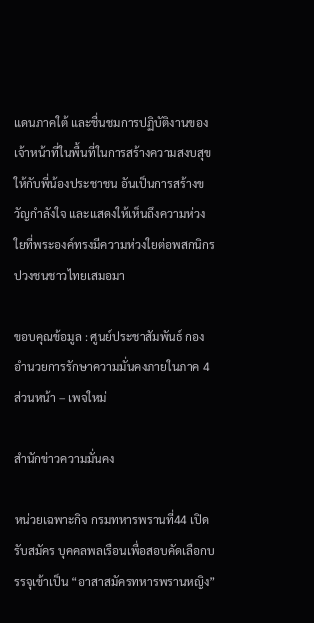แดนภาคใต้ และชื่นชมการปฏิบัติงานของเจ้าหน้าที่ในพื้นที่ในการสร้างความสงบสุขให้กับพี่น้องประชาชน อันเป็นการสร้างขวัญกำลังใจ และแสดงให้เห็นถึงความห่วงใยที่พระองค์ทรงมีความห่วงใยต่อพสกนิกรปวงชนชาวไทยเสมอมา

ขอบคุณข้อมูล : ศูนย์ประชาสัมพันธ์ กองอำนวยการรักษาความมั่นคงภายในภาค 4 ส่วนหน้า – เพจใหม่

สำนักข่าวความมั่นคง

หน่วยเฉพาะกิจ กรมทหารพรานที่44 เปิดรับสมัคร บุคคลพลเรือนเพื่อสอบคัดเลือกบรรจุเข้าเป็น “อาสาสมัครทหารพรานหญิง”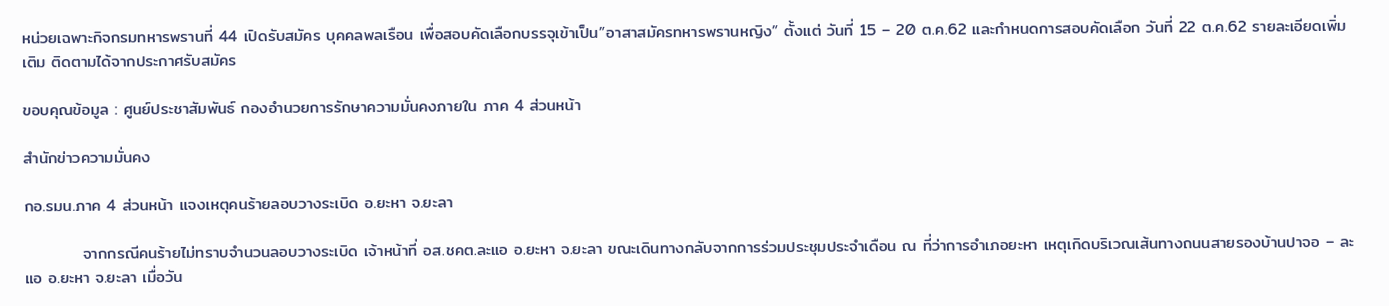หน่วยเฉพาะกิจกรมทหารพรานที่ 44 เปิดรับสมัคร บุคคลพลเรือน เพื่อสอบคัดเลือกบรรจุเข้าเป็น”อาสาสมัครทหารพรานหญิง” ตั้งแต่ วันที่ 15 – 20 ต.ค.62 และกำหนดการสอบคัดเลือก วันที่ 22 ต.ค.62 รายละเอียดเพิ่มเติม ติดตามได้จากประกาศรับสมัคร

ขอบคุณข้อมูล : ศูนย์ประชาสัมพันธ์ กองอำนวยการรักษาความมั่นคงภายใน ภาค 4 ส่วนหน้า

สำนักข่าวความมั่นคง

กอ.รมน.ภาค 4 ส่วนหน้า แจงเหตุคนร้ายลอบวางระเบิด อ.ยะหา จ.ยะลา

          จากกรณีคนร้ายไม่ทราบจำนวนลอบวางระเบิด เจ้าหน้าที่ อส.ชคต.ละแอ อ.ยะหา จ.ยะลา ขณะเดินทางกลับจากการร่วมประชุมประจำเดือน ณ ที่ว่าการอำเภอยะหา เหตุเกิดบริเวณเส้นทางถนนสายรองบ้านปาจอ – ละแอ อ.ยะหา จ.ยะลา เมื่อวัน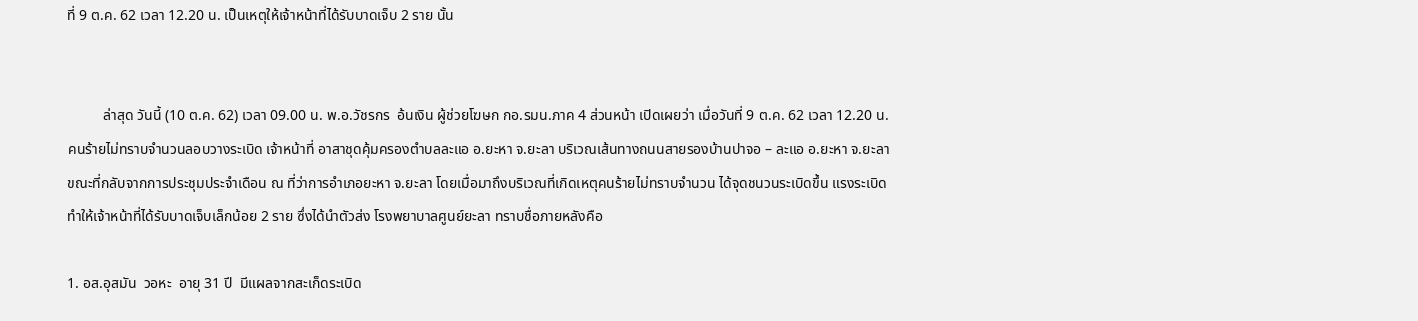ที่ 9 ต.ค. 62 เวลา 12.20 น. เป็นเหตุให้เจ้าหน้าที่ได้รับบาดเจ็บ 2 ราย นั้น


          ล่าสุด วันนี้ (10 ต.ค. 62) เวลา 09.00 น. พ.อ.วัชรกร  อ้นเงิน ผู้ช่วยโฆษก กอ.รมน.ภาค 4 ส่วนหน้า เปิดเผยว่า เมื่อวันที่ 9 ต.ค. 62 เวลา 12.20 น. คนร้ายไม่ทราบจำนวนลอบวางระเบิด เจ้าหน้าที่ อาสาชุดคุ้มครองตำบลละแอ อ.ยะหา จ.ยะลา บริเวณเส้นทางถนนสายรองบ้านปาจอ – ละแอ อ.ยะหา จ.ยะลา ขณะที่กลับจากการประชุมประจำเดือน ณ ที่ว่าการอำเภอยะหา จ.ยะลา โดยเมื่อมาถึงบริเวณที่เกิดเหตุคนร้ายไม่ทราบจำนวน ได้จุดชนวนระเบิดขึ้น แรงระเบิดทำให้เจ้าหน้าที่ได้รับบาดเจ็บเล็กน้อย 2 ราย ซึ่งได้นำตัวส่ง โรงพยาบาลศูนย์ยะลา ทราบชื่อภายหลังคือ

1. อส.อุสมัน  วอหะ  อายุ 31 ปี  มีแผลจากสะเก็ดระเบิด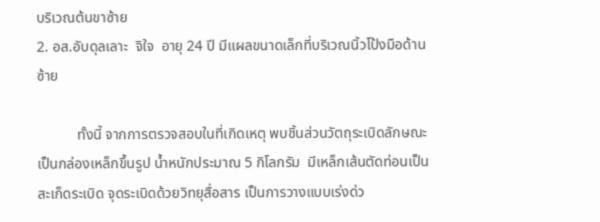บริเวณต้นขาซ้าย
2. อส.อับดุลเลาะ  จิใจ  อายุ 24 ปี มีแผลขนาดเล็กที่บริเวณนิ้วโป้งมือด้านซ้าย

           ทั้งนี้ จากการตรวจสอบในที่เกิดเหตุ พบชิ้นส่วนวัตถุระเบิดลักษณะเป็นกล่องเหล็กขึ้นรูป น้ำหนักประมาณ 5 กิโลกรัม  มีเหล็กเส้นตัดท่อนเป็นสะเก็ดระเบิด จุดระเบิดด้วยวิทยุสื่อสาร เป็นการวางแบบเร่งด่ว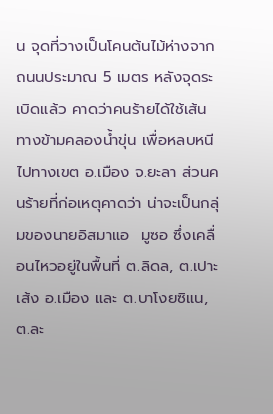น จุดที่วางเป็นโคนต้นไม้ห่างจากถนนประมาณ 5 เมตร หลังจุดระเบิดแล้ว คาดว่าคนร้ายได้ใช้เส้นทางข้ามคลองน้ำขุ่น เพื่อหลบหนีไปทางเขต อ.เมือง จ.ยะลา ส่วนคนร้ายที่ก่อเหตุคาดว่า น่าจะเป็นกลุ่มของนายอิสมาแอ  มูซอ ซึ่งเคลื่อนไหวอยู่ในพื้นที่ ต.ลิดล, ต.เปาะเส้ง อ.เมือง และ ต.บาโงยซิแน, ต.ละ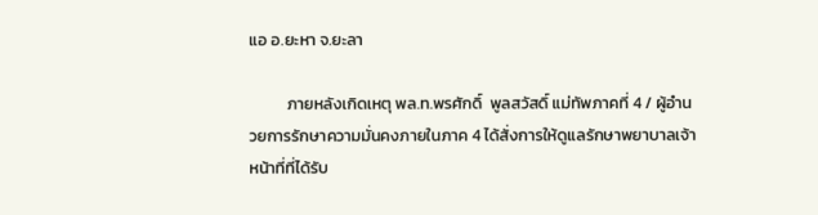แอ อ.ยะหา จ.ยะลา

          ภายหลังเกิดเหตุ พล.ท.พรศักดิ์  พูลสวัสดิ์ แม่ทัพภาคที่ 4 / ผู้อำนวยการรักษาความมั่นคงภายในภาค 4 ได้สั่งการให้ดูแลรักษาพยาบาลเจ้าหน้าที่ที่ได้รับ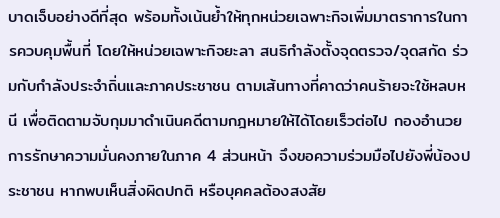บาดเจ็บอย่างดีที่สุด พร้อมทั้งเน้นย้ำให้ทุกหน่วยเฉพาะกิจเพิ่มมาตราการในการควบคุมพื้นที่ โดยให้หน่วยเฉพาะกิจยะลา สนธิกำลังตั้งจุดตรวจ/จุดสกัด ร่วมกับกำลังประจำถิ่นและภาคประชาชน ตามเส้นทางที่คาดว่าคนร้ายจะใช้หลบหนี เพื่อติดตามจับกุมมาดำเนินคดีตามกฎหมายให้ได้โดยเร็วต่อไป กองอำนวยการรักษาความมั่นคงภายในภาค 4 ส่วนหน้า จึงขอความร่วมมือไปยังพี่น้องประชาชน หากพบเห็นสิ่งผิดปกติ หรือบุคคลต้องสงสัย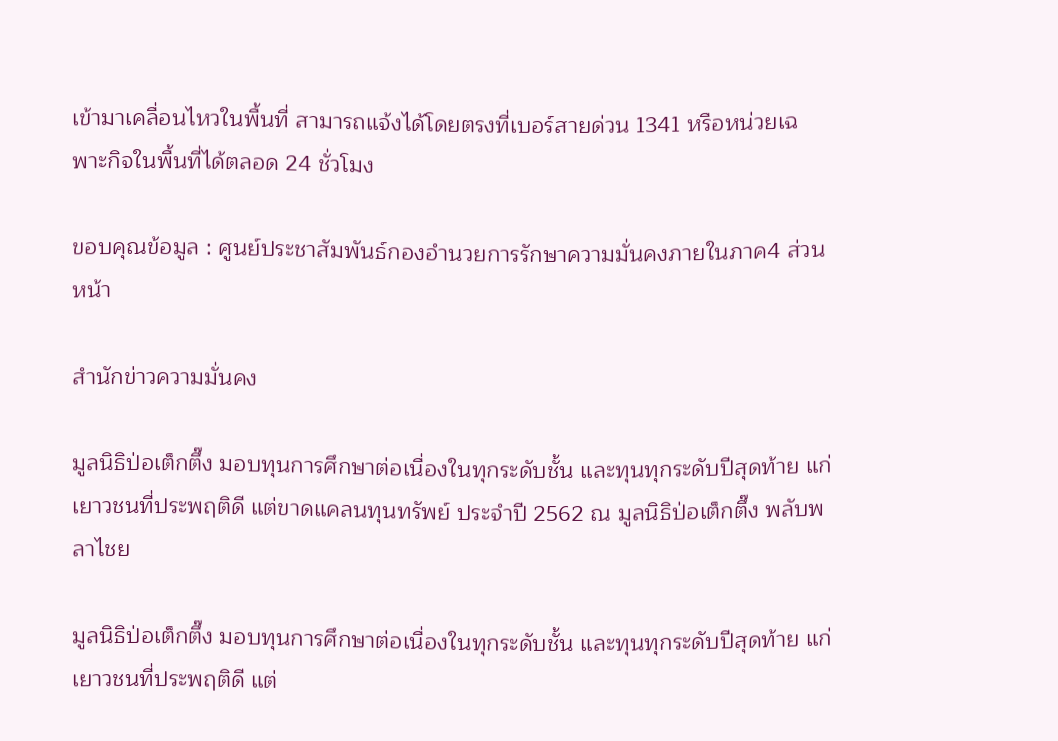เข้ามาเคลื่อนไหวในพื้นที่ สามารถแจ้งได้โดยตรงที่เบอร์สายด่วน 1341 หรือหน่วยเฉพาะกิจในพื้นที่ได้ตลอด 24 ชั่วโมง

ขอบคุณข้อมูล : ศูนย์ประชาสัมพันธ์กองอำนวยการรักษาความมั่นคงภายในภาค4 ส่วนหน้า

สำนักข่าวความมั่นคง

มูลนิธิป่อเต็กตึ๊ง มอบทุนการศึกษาต่อเนื่องในทุกระดับชั้น และทุนทุกระดับปีสุดท้าย แก่เยาวชนที่ประพฤติดี แต่ขาดแคลนทุนทรัพย์ ประจำปี 2562 ณ มูลนิธิป่อเต็กตึ๊ง พลับพลาไชย

มูลนิธิป่อเต็กตึ๊ง มอบทุนการศึกษาต่อเนื่องในทุกระดับชั้น และทุนทุกระดับปีสุดท้าย แก่เยาวชนที่ประพฤติดี แต่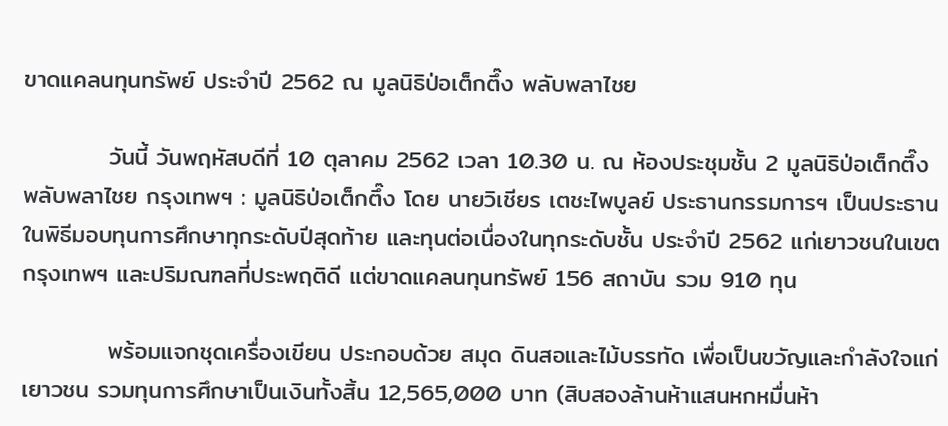ขาดแคลนทุนทรัพย์ ประจำปี 2562 ณ มูลนิธิป่อเต็กตึ๊ง พลับพลาไชย

          วันนี้ วันพฤหัสบดีที่ 10 ตุลาคม 2562 เวลา 10.30 น. ณ ห้องประชุมชั้น 2 มูลนิธิป่อเต็กตึ๊ง พลับพลาไชย กรุงเทพฯ : มูลนิธิป่อเต็กตึ๊ง โดย นายวิเชียร เตชะไพบูลย์ ประธานกรรมการฯ เป็นประธานในพิธีมอบทุนการศึกษาทุกระดับปีสุดท้าย และทุนต่อเนื่องในทุกระดับชั้น ประจำปี 2562 แก่เยาวชนในเขตกรุงเทพฯ และปริมณฑลที่ประพฤติดี แต่ขาดแคลนทุนทรัพย์ 156 สถาบัน รวม 910 ทุน

          พร้อมแจกชุดเครื่องเขียน ประกอบด้วย สมุด ดินสอและไม้บรรทัด เพื่อเป็นขวัญและกำลังใจแก่เยาวชน รวมทุนการศึกษาเป็นเงินทั้งสิ้น 12,565,000 บาท (สิบสองล้านห้าแสนหกหมื่นห้า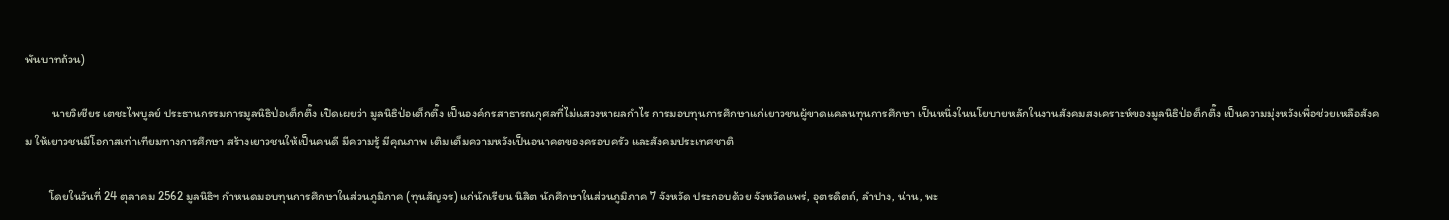พันบาทถ้วน)

          นายวิเชียร เตชะไพบูลย์ ประธานกรรมการมูลนิธิป่อเต็กตึ๊ง เปิดเผยว่า มูลนิธิป่อเต็กตึ๊ง เป็นองค์กรสาธารณกุศลที่ไม่แสวงหาผลกำไร การมอบทุนการศึกษาแก่เยาวชนผู้ขาดแคลนทุนการศึกษา เป็นหนึ่งในนโยบายหลักในงานสังคมสงเคราะห์ของมูลนิธิป่อต็กตึ๊ง เป็นความมุ่งหวังเพื่อช่วยเหลือสังคม ให้เยาวชนมีโอกาสเท่าเทียมทางการศึกษา สร้างเยาวชนให้เป็นคนดี มีความรู้ มีคุณภาพ เติมเต็มความหวังเป็นอนาคตของครอบครัว และสังคมประเทศชาติ

         โดยในวันที่ 24 ตุลาคม 2562 มูลนิธิฯ กำหนดมอบทุนการศึกษาในส่วนภูมิภาค (ทุนสัญจร) แก่นักเรียน นิสิต นักศึกษาในส่วนภูมิภาค 7 จังหวัด ประกอบด้วย จังหวัดแพร่, อุตรดิตถ์, ลำปาง, น่าน, พะ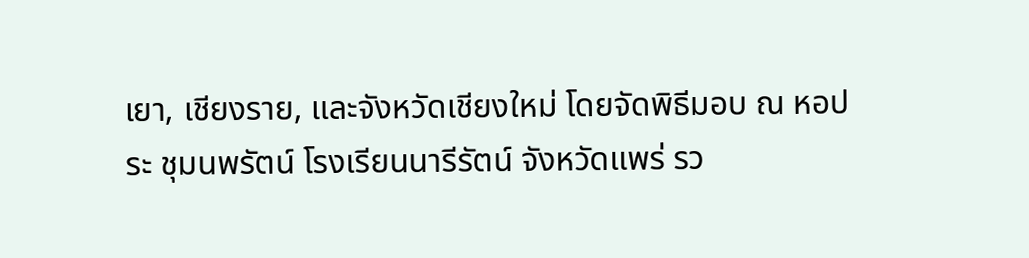เยา, เชียงราย, และจังหวัดเชียงใหม่ โดยจัดพิธีมอบ ณ หอประ ชุมนพรัตน์ โรงเรียนนารีรัตน์ จังหวัดแพร่ รว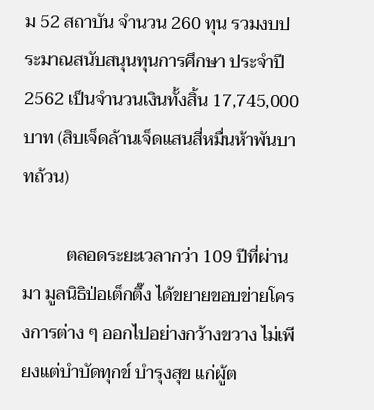ม 52 สถาบัน จำนวน 260 ทุน รวมงบประมาณสนับสนุนทุนการศึกษา ประจำปี 2562 เป็นจำนวนเงินทั้งสิ้น 17,745,000 บาท (สิบเจ็ดล้านเจ็ดแสนสี่หมื่นห้าพันบาทถ้วน)

          ตลอดระยะเวลากว่า 109 ปีที่ผ่านมา มูลนิธิป่อเต็กตึ๊ง ได้ขยายขอบข่ายโครงการต่าง ๆ ออกไปอย่างกว้างขวาง ไม่เพียงแต่บำบัดทุกข์ บำรุงสุข แก่ผู้ต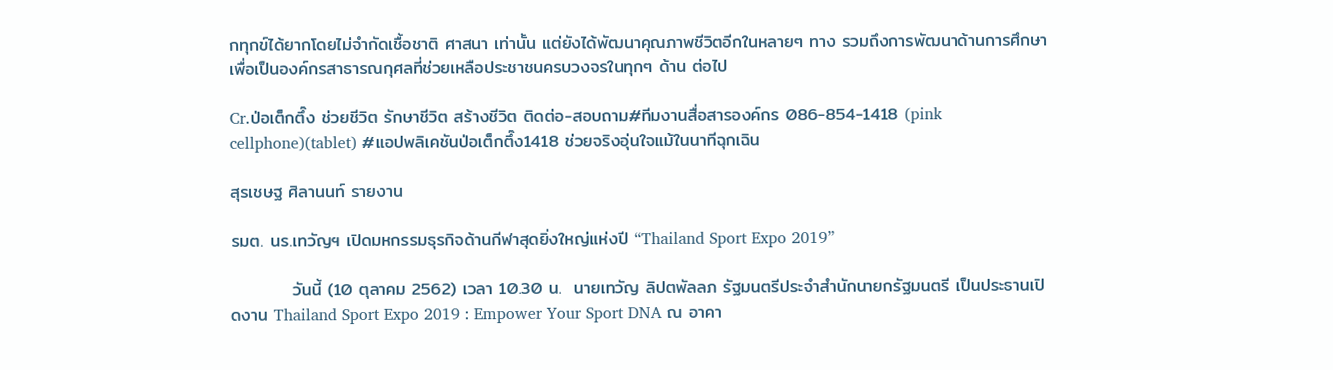กทุกข์ได้ยากโดยไม่จำกัดเชื้อชาติ ศาสนา เท่านั้น แต่ยังได้พัฒนาคุณภาพชีวิตอีกในหลายๆ ทาง รวมถึงการพัฒนาด้านการศึกษา เพื่อเป็นองค์กรสาธารณกุศลที่ช่วยเหลือประชาชนครบวงจรในทุกๆ ด้าน ต่อไป

Cr.ป่อเต็กตึ๊ง ช่วยชีวิต รักษาชีวิต สร้างชีวิต ติดต่อ-สอบถาม#ทีมงานสื่อสารองค์กร 086-854-1418 (pink cellphone)(tablet) #แอปพลิเคชันป่อเต็กตึ๊ง1418 ช่วยจริงอุ่นใจแม้ในนาทีฉุกเฉิน

สุรเชษฐ ศิลานนท์ รายงาน

รมต. นร.เทวัญฯ เปิดมหกรรมธุรกิจด้านกีฬาสุดยิ่งใหญ่แห่งปี “Thailand Sport Expo 2019”

          วันนี้ (10 ตุลาคม 2562) เวลา 10.30 น.  นายเทวัญ ลิปตพัลลภ รัฐมนตรีประจำสำนักนายกรัฐมนตรี เป็นประธานเปิดงาน Thailand Sport Expo 2019 : Empower Your Sport DNA ณ อาคา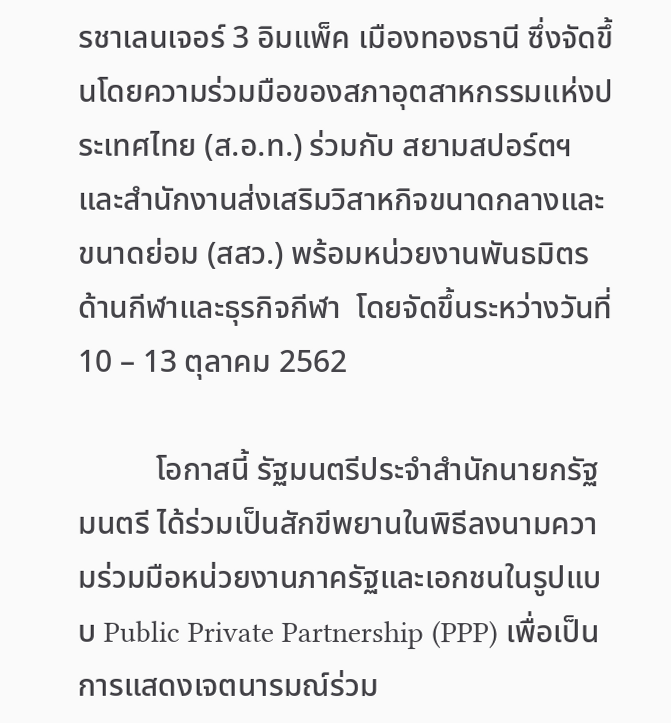รชาเลนเจอร์ 3 อิมแพ็ค เมืองทองธานี ซึ่งจัดขึ้นโดยความร่วมมือของสภาอุตสาหกรรมแห่งประเทศไทย (ส.อ.ท.) ร่วมกับ สยามสปอร์ตฯ และสำนักงานส่งเสริมวิสาหกิจขนาดกลางและขนาดย่อม (สสว.) พร้อมหน่วยงานพันธมิตรด้านกีฬาและธุรกิจกีฬา  โดยจัดขึ้นระหว่างวันที่ 10 – 13 ตุลาคม 2562

          โอกาสนี้ รัฐมนตรีประจำสำนักนายกรัฐมนตรี ได้ร่วมเป็นสักขีพยานในพิธีลงนามความร่วมมือหน่วยงานภาครัฐและเอกชนในรูปแบบ Public Private Partnership (PPP) เพื่อเป็นการแสดงเจตนารมณ์ร่วม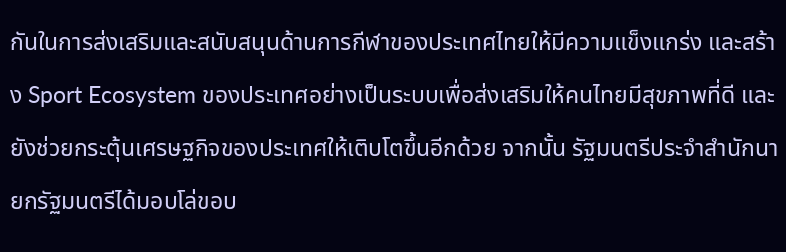กันในการส่งเสริมและสนับสนุนด้านการกีฬาของประเทศไทยให้มีความแข็งแกร่ง และสร้าง Sport Ecosystem ของประเทศอย่างเป็นระบบเพื่อส่งเสริมให้คนไทยมีสุขภาพที่ดี และยังช่วยกระตุ้นเศรษฐกิจของประเทศให้เติบโตขึ้นอีกด้วย จากนั้น รัฐมนตรีประจำสำนักนายกรัฐมนตรีได้มอบโล่ขอบ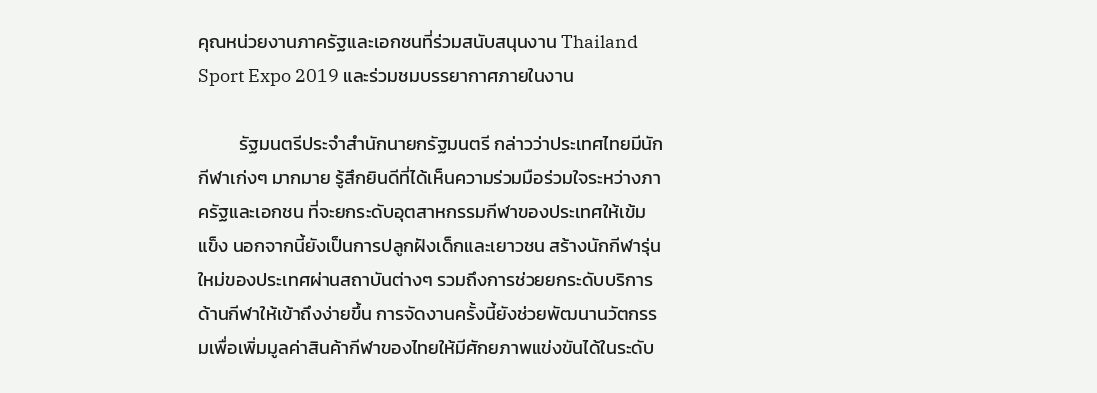คุณหน่วยงานภาครัฐและเอกชนที่ร่วมสนับสนุนงาน Thailand Sport Expo 2019 และร่วมชมบรรยากาศภายในงาน

          รัฐมนตรีประจำสำนักนายกรัฐมนตรี กล่าวว่าประเทศไทยมีนักกีฬาเก่งๆ มากมาย รู้สึกยินดีที่ได้เห็นความร่วมมือร่วมใจระหว่างภาครัฐและเอกชน ที่จะยกระดับอุตสาหกรรมกีฬาของประเทศให้เข้มแข็ง นอกจากนี้ยังเป็นการปลูกฝังเด็กและเยาวชน สร้างนักกีฬารุ่นใหม่ของประเทศผ่านสถาบันต่างๆ รวมถึงการช่วยยกระดับบริการด้านกีฬาให้เข้าถึงง่ายขึ้น การจัดงานครั้งนี้ยังช่วยพัฒนานวัตกรรมเพื่อเพิ่มมูลค่าสินค้ากีฬาของไทยให้มีศักยภาพแข่งขันได้ในระดับ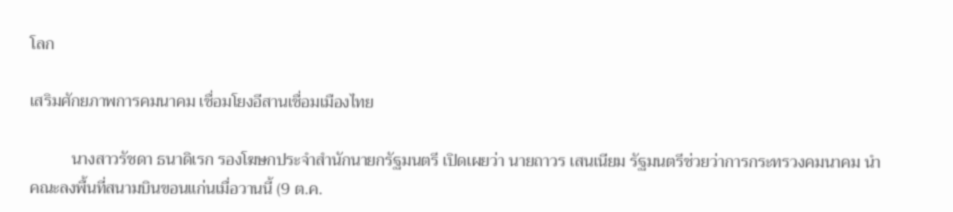โลก

เสริมศักยภาพการคมนาคม เชื่อมโยงอีสานเชื่อมเมืองไทย

          นางสาวรัชดา ธนาดิเรก รองโฆษกประจำสำนักนายกรัฐมนตรี เปิดเผยว่า นายถาวร เสนเนียม รัฐมนตรีช่วยว่าการกระทรวงคมนาคม นำคณะลงพื้นที่สนามบินขอนแก่นเมื่อวานนี้ (9 ต.ค.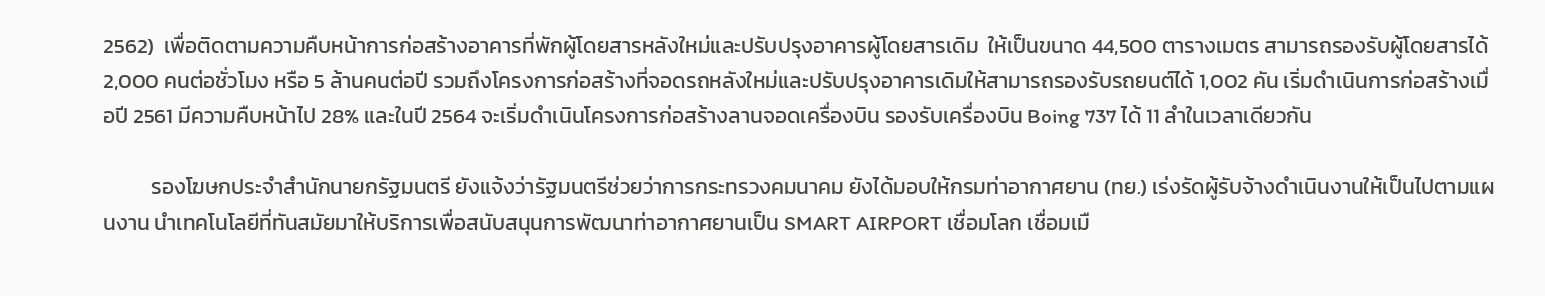2562)  เพื่อติดตามความคืบหน้าการก่อสร้างอาคารที่พักผู้โดยสารหลังใหม่และปรับปรุงอาคารผู้โดยสารเดิม  ให้เป็นขนาด 44,500 ตารางเมตร สามารถรองรับผู้โดยสารได้ 2,000 คนต่อชั่วโมง หรือ 5 ล้านคนต่อปี รวมถึงโครงการก่อสร้างที่จอดรถหลังใหม่และปรับปรุงอาคารเดิมให้สามารถรองรับรถยนต์ได้ 1,002 คัน เริ่มดำเนินการก่อสร้างเมื่อปี 2561 มีความคืบหน้าไป 28% และในปี 2564 จะเริ่มดำเนินโครงการก่อสร้างลานจอดเครื่องบิน รองรับเครื่องบิน Boing 737 ได้ 11 ลำในเวลาเดียวกัน

          รองโฆษกประจำสำนักนายกรัฐมนตรี ยังแจ้งว่ารัฐมนตรีช่วยว่าการกระทรวงคมนาคม ยังได้มอบให้กรมท่าอากาศยาน (ทย.) เร่งรัดผู้รับจ้างดำเนินงานให้เป็นไปตามแผนงาน นำเทคโนโลยีที่ทันสมัยมาให้บริการเพื่อสนับสนุนการพัฒนาท่าอากาศยานเป็น SMART AIRPORT เชื่อมโลก เชื่อมเมื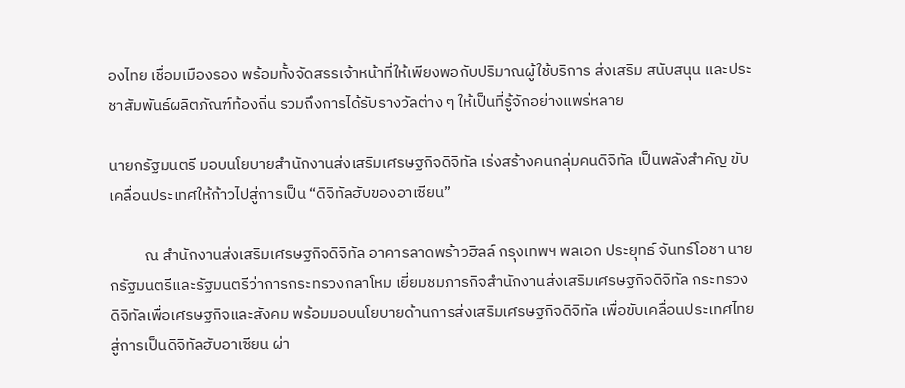องไทย เชื่อมเมืองรอง พร้อมทั้งจัดสรรเจ้าหน้าที่ให้เพียงพอกับปริมาณผู้ใช้บริการ ส่งเสริม สนับสนุน และประชาสัมพันธ์ผลิตภัณฑ์ท้องถิ่น รวมถึงการได้รับรางวัลต่าง ๆ ให้เป็นที่รู้จักอย่างแพร่หลาย

นายกรัฐมนตรี มอบนโยบายสำนักงานส่งเสริมเศรษฐกิจดิจิทัล เร่งสร้างคนกลุ่มคนดิจิทัล เป็นพลังสำคัญ ขับเคลื่อนประเทศให้ก้าวไปสู่การเป็น “ดิจิทัลฮับของอาเซียน”

          ณ สำนักงานส่งเสริมเศรษฐกิจดิจิทัล อาคารลาดพร้าวฮิลล์ กรุงเทพฯ พลเอก ประยุทธ์ จันทร์โอชา นายกรัฐมนตรีและรัฐมนตรีว่าการกระทรวงกลาโหม เยี่ยมชมภารกิจสำนักงานส่งเสริมเศรษฐกิจดิจิทัล กระทรวงดิจิทัลเพื่อเศรษฐกิจและสังคม พร้อมมอบนโยบายด้านการส่งเสริมเศรษฐกิจดิจิทัล เพื่อขับเคลื่อนประเทศไทยสู่การเป็นดิจิทัลฮับอาเซียน ผ่า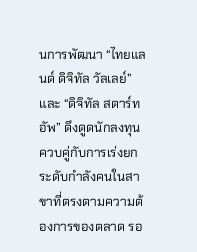นการพัฒนา “ไทยแลนด์ ดิจิทัล วัลเลย์”และ “ดิจิทัล สตาร์ทอัพ” ดึงดูดนักลงทุน ควบคู่กับการเร่งยกระดับกำลังคนในสาขาที่ตรงตามความต้องการของตลาด รอ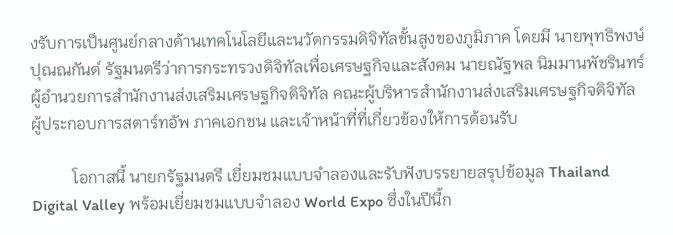งรับการเป็นศูนย์กลางด้านเทคโนโลยีและนวัตกรรมดิจิทัลขั้นสูงของภูมิภาค โดยมี นายพุทธิพงษ์ ปุณณกันต์ รัฐมนตรีว่าการกระทรวงดิจิทัลเพื่อเศรษฐกิจและสังคม นายณัฐพล นิมมานพัชรินทร์ ผู้อำนวยการสำนักงานส่งเสริมเศรษฐกิจดิจิทัล คณะผู้บริหารสำนักงานส่งเสริมเศรษฐกิจดิจิทัล ผู้ประกอบการสตาร์ทอัพ ภาคเอกชน และเจ้าหน้าที่ที่เกี่ยวข้องให้การต้อนรับ

          โอกาสนี้ นายกรัฐมนตรี เยี่ยมชมแบบจำลองและรับฟังบรรยายสรุปข้อมูล Thailand Digital Valley พร้อมเยี่ยมชมแบบจำลอง World Expo ซึ่งในปีนี้ก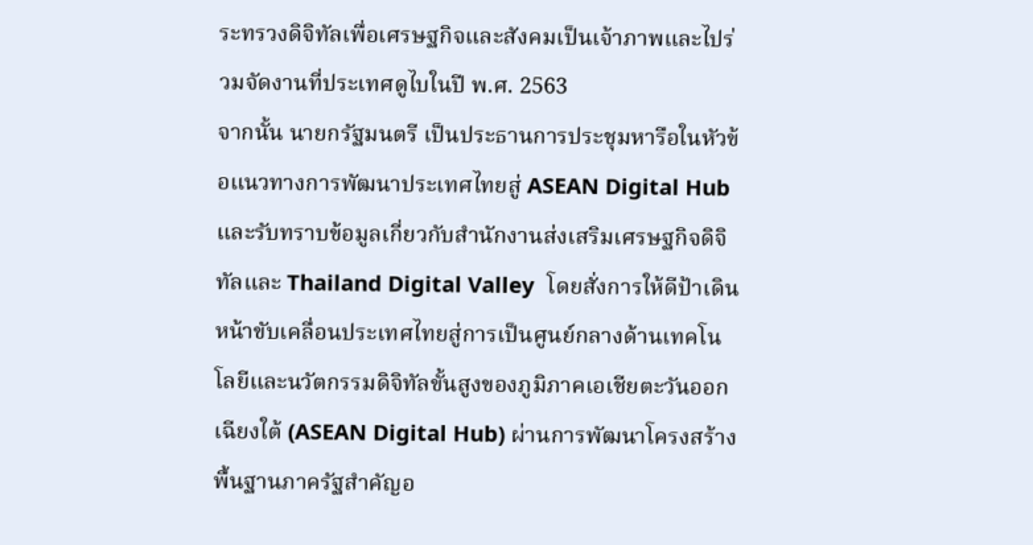ระทรวงดิจิทัลเพื่อเศรษฐกิจและสังคมเป็นเจ้าภาพและไปร่วมจัดงานที่ประเทศดูไบในปี พ.ศ. 2563
จากนั้น นายกรัฐมนตรี เป็นประธานการประชุมหารือในหัวข้อแนวทางการพัฒนาประเทศไทยสู่ ASEAN Digital Hub และรับทราบข้อมูลเกี่ยวกับสำนักงานส่งเสริมเศรษฐกิจดิจิทัลและ Thailand Digital Valley  โดยสั่งการให้ดีป้าเดินหน้าขับเคลื่อนประเทศไทยสู่การเป็นศูนย์กลางด้านเทคโนโลยีและนวัตกรรมดิจิทัลขั้นสูงของภูมิภาคเอเชียตะวันออกเฉียงใต้ (ASEAN Digital Hub) ผ่านการพัฒนาโครงสร้างพื้นฐานภาครัฐสำคัญอ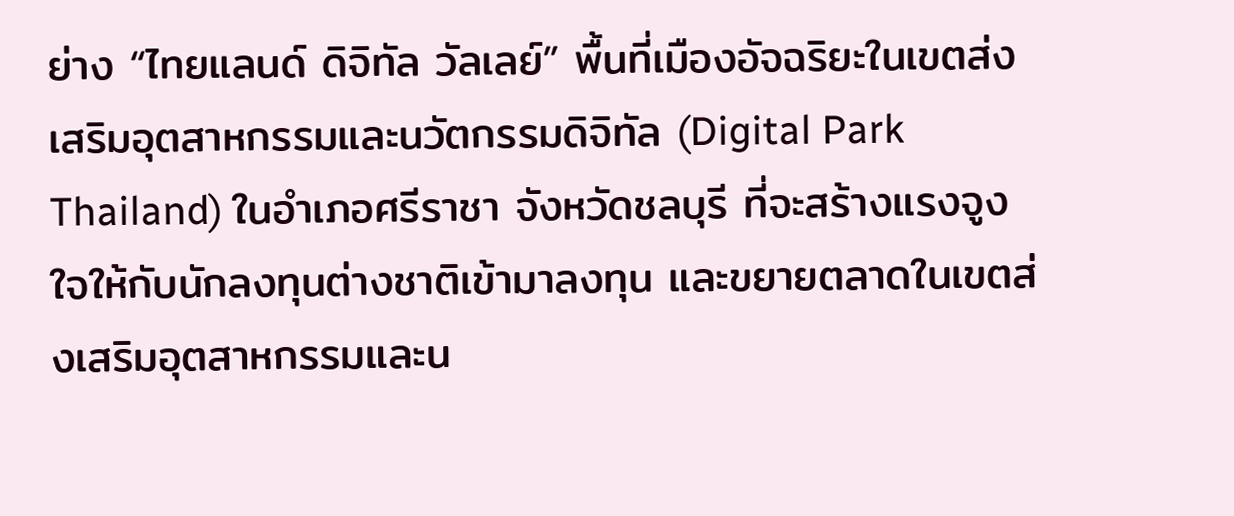ย่าง “ไทยแลนด์ ดิจิทัล วัลเลย์” พื้นที่เมืองอัจฉริยะในเขตส่งเสริมอุตสาหกรรมและนวัตกรรมดิจิทัล (Digital Park Thailand) ในอำเภอศรีราชา จังหวัดชลบุรี ที่จะสร้างแรงจูงใจให้กับนักลงทุนต่างชาติเข้ามาลงทุน และขยายตลาดในเขตส่งเสริมอุตสาหกรรมและน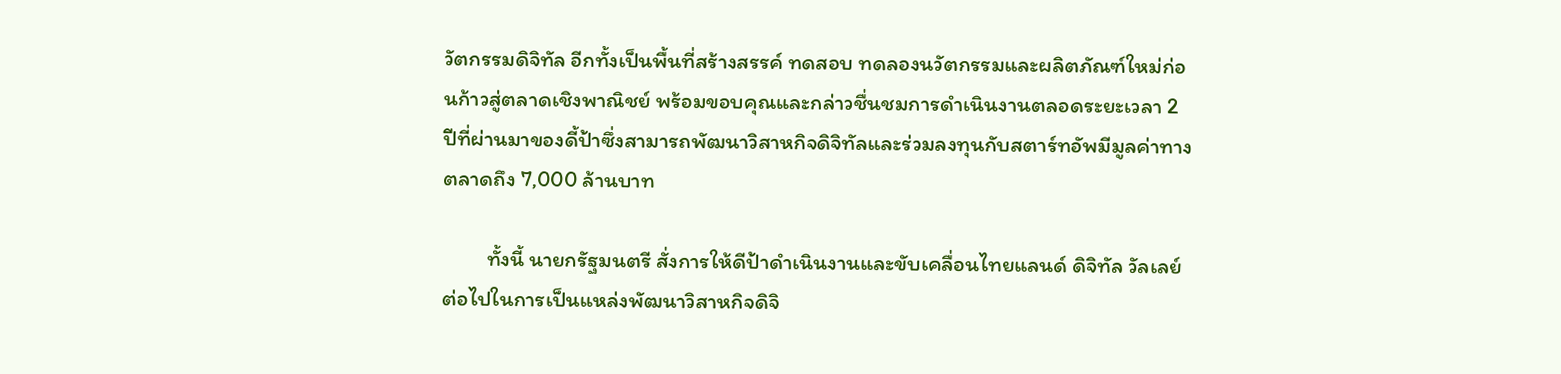วัตกรรมดิจิทัล อีกทั้งเป็นพื้นที่สร้างสรรค์ ทดสอบ ทดลองนวัตกรรมและผลิตภัณฑ์ใหม่ก่อนก้าวสู่ตลาดเชิงพาณิชย์ พร้อมขอบคุณและกล่าวชื่นชมการดำเนินงานตลอดระยะเวลา 2 ปีที่ผ่านมาของดี้ป้าซึ่งสามารถพัฒนาวิสาหกิจดิจิทัลและร่วมลงทุนกับสตาร์ทอัพมีมูลค่าทางตลาดถึง 7,000 ล้านบาท

         ทั้งนี้ นายกรัฐมนตรี สั่งการให้ดีป้าดำเนินงานและขับเคลื่อนไทยแลนด์ ดิจิทัล วัลเลย์ ต่อไปในการเป็นแหล่งพัฒนาวิสาหกิจดิจิ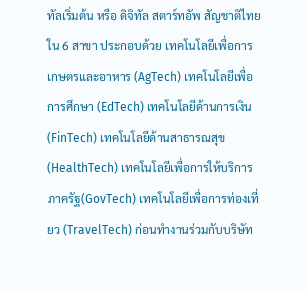ทัลเริ่มต้น หรือ ดิจิทัล สตาร์ทอัพ สัญชาติไทยใน 6 สาขา ประกอบด้วย เทคโนโลยีเพื่อการเกษตรและอาหาร (AgTech) เทคโนโลยีเพื่อการศึกษา (EdTech) เทคโนโลยีด้านการเงิน (FinTech) เทคโนโลยีด้านสาธารณสุข  (HealthTech) เทคโนโลยีเพื่อการให้บริการภาครัฐ(GovTech) เทคโนโลยีเพื่อการท่องเที่ยว (TravelTech) ก่อนทำงานร่วมกับบริษัท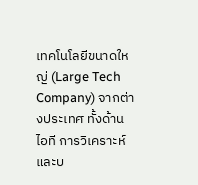เทคโนโลยีขนาดใหญ่ (Large Tech Company) จากต่างประเทศ ทั้งด้านไอที การวิเคราะห์และบ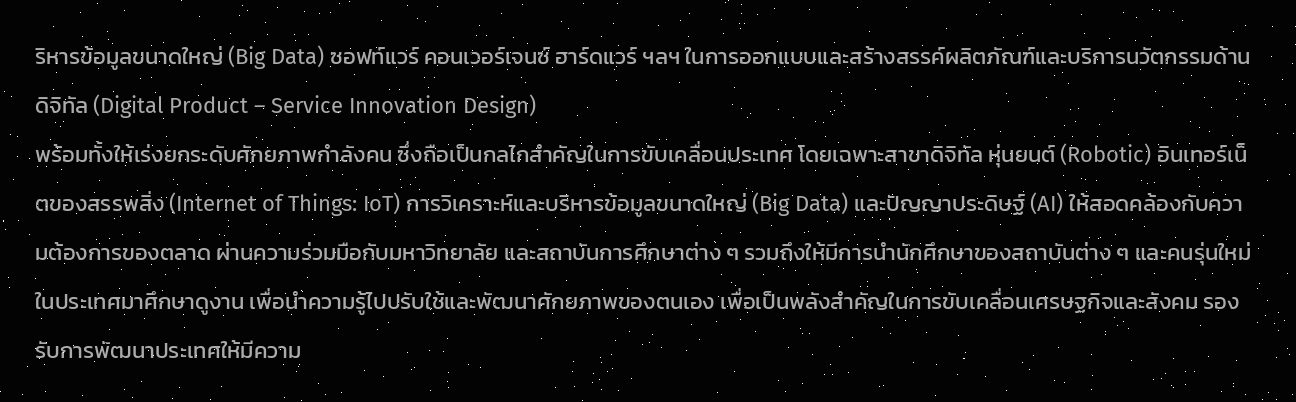ริหารข้อมูลขนาดใหญ่ (Big Data) ซอฟท์แวร์ คอนเวอร์เจนซ์ ฮาร์ดแวร์ ฯลฯ ในการออกแบบและสร้างสรรค์ผลิตภัณฑ์และบริการนวัตกรรมด้านดิจิทัล (Digital Product – Service Innovation Design)
พร้อมทั้งให้เร่งยกระดับศักยภาพกำลังคน ซึ่งถือเป็นกลไกสำคัญในการขับเคลื่อนประเทศ โดยเฉพาะสาขาดิจิทัล หุ่นยนต์ (Robotic) อินเทอร์เน็ตของสรรพสิ่ง (Internet of Things: IoT) การวิเคราะห์และบริหารข้อมูลขนาดใหญ่ (Big Data) และปัญญาประดิษฐ์ (AI) ให้สอดคล้องกับความต้องการของตลาด ผ่านความร่วมมือกับมหาวิทยาลัย และสถาบันการศึกษาต่าง ๆ รวมถึงให้มีการนำนักศึกษาของสถาบันต่าง ๆ และคนรุ่นใหม่ในประเทศมาศึกษาดูงาน เพื่อนำความรู้ไปปรับใช้และพัฒนาศักยภาพของตนเอง เพื่อเป็นพลังสำคัญในการขับเคลื่อนเศรษฐกิจและสังคม รองรับการพัฒนาประเทศให้มีความ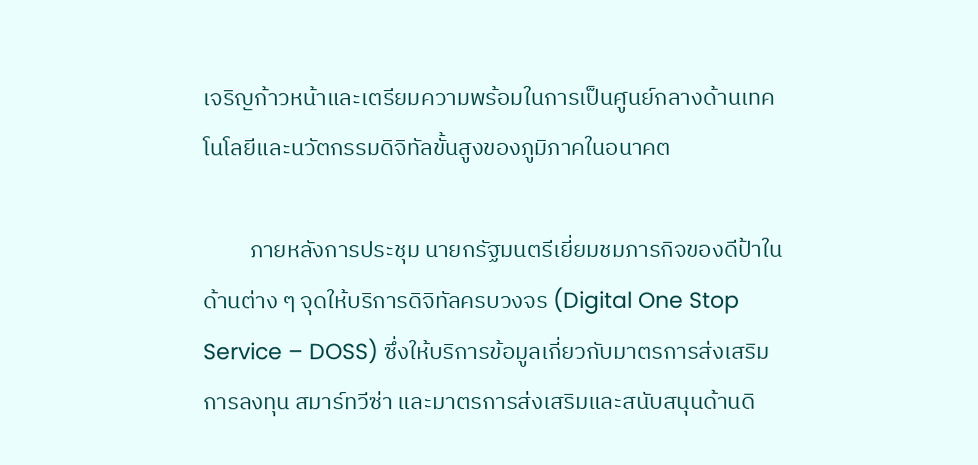เจริญก้าวหน้าและเตรียมความพร้อมในการเป็นศูนย์กลางด้านเทคโนโลยีและนวัตกรรมดิจิทัลขั้นสูงของภูมิภาคในอนาคต

         ภายหลังการประชุม นายกรัฐมนตรีเยี่ยมชมภารกิจของดีป้าในด้านต่าง ๆ จุดให้บริการดิจิทัลครบวงจร (Digital One Stop Service – DOSS) ซึ่งให้บริการข้อมูลเกี่ยวกับมาตรการส่งเสริมการลงทุน สมาร์ทวีซ่า และมาตรการส่งเสริมและสนับสนุนด้านดิ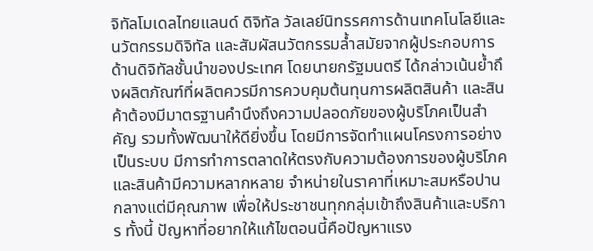จิทัลโมเดลไทยแลนด์ ดิจิทัล วัลเลย์นิทรรศการด้านเทคโนโลยีและนวัตกรรมดิจิทัล และสัมผัสนวัตกรรมล้ำสมัยจากผู้ประกอบการด้านดิจิทัลชั้นนำของประเทศ โดยนายกรัฐมนตรี ได้กล่าวเน้นย้ำถึงผลิตภัณฑ์ที่ผลิตควรมีการควบคุมต้นทุนการผลิตสินค้า และสินค้าต้องมีมาตรฐานคำนึงถึงความปลอดภัยของผู้บริโภคเป็นสำคัญ รวมทั้งพัฒนาให้ดียิ่งขึ้น โดยมีการจัดทำแผนโครงการอย่างเป็นระบบ มีการทำการตลาดให้ตรงกับความต้องการของผู้บริโภค และสินค้ามีความหลากหลาย จำหน่ายในราคาที่เหมาะสมหรือปานกลางแต่มีคุณภาพ เพื่อให้ประชาชนทุกกลุ่มเข้าถึงสินค้าและบริการ ทั้งนี้ ปัญหาที่อยากให้แก้ไขตอนนี้คือปัญหาแรง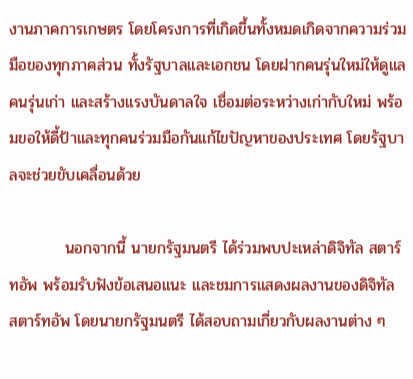งานภาคการเกษตร โดยโครงการที่เกิดขึ้นทั้งหมดเกิดจากความร่วมมือของทุกภาคส่วน ทั้งรัฐบาลและเอกชน โดยฝากคนรุ่นใหม่ให้ดูแลคนรุ่นเก่า และสร้างแรงบันดาลใจ เชื่อมต่อระหว่างเก่ากับใหม่ พร้อมขอให้ดี้ป้าและทุกคนร่วมมือกันแก้ไขปัญหาของประเทศ โดยรัฐบาลจะช่วยขับเคลื่อนด้วย

          นอกจากนี้ นายกรัฐมนตรี ได้ร่วมพบปะเหล่าดิจิทัล สตาร์ทอัพ พร้อมรับฟังข้อเสนอแนะ และชมการแสดงผลงานของดิจิทัล สตาร์ทอัพ โดยนายกรัฐมนตรี ได้สอบถามเกี่ยวกับผลงานต่าง ๆ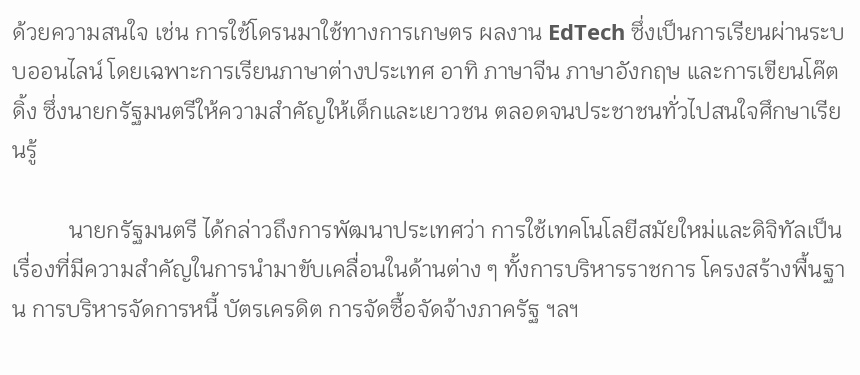ด้วยความสนใจ เช่น การใช้โดรนมาใช้ทางการเกษตร ผลงาน EdTech ซึ่งเป็นการเรียนผ่านระบบออนไลน์ โดยเฉพาะการเรียนภาษาต่างประเทศ อาทิ ภาษาจีน ภาษาอังกฤษ และการเขียนโค๊ตดิ้ง ซึ่งนายกรัฐมนตรีให้ความสำคัญให้เด็กและเยาวชน ตลอดจนประชาชนทั่วไปสนใจศึกษาเรียนรู้

          นายกรัฐมนตรี ได้กล่าวถึงการพัฒนาประเทศว่า การใช้เทคโนโลยีสมัยใหม่และดิจิทัลเป็นเรื่องที่มีความสำคัญในการนำมาขับเคลื่อนในด้านต่าง ๆ ทั้งการบริหารราชการ โครงสร้างพื้นฐาน การบริหารจัดการหนี้ บัตรเครดิต การจัดซื้อจัดจ้างภาครัฐ ฯลฯ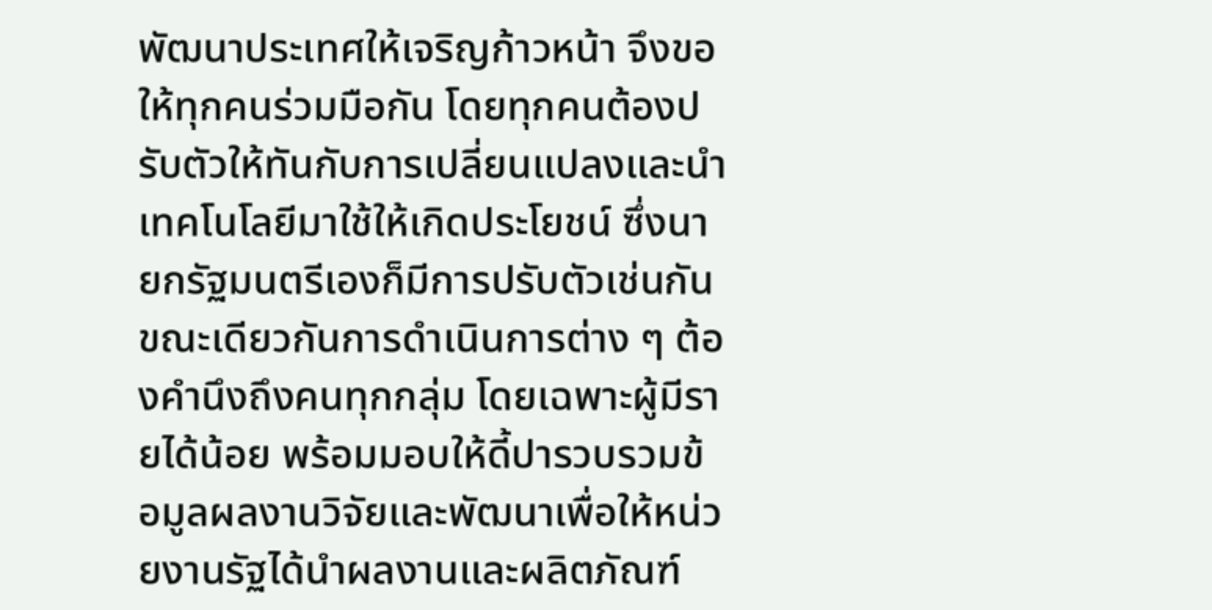พัฒนาประเทศให้เจริญก้าวหน้า จึงขอให้ทุกคนร่วมมือกัน โดยทุกคนต้องปรับตัวให้ทันกับการเปลี่ยนแปลงและนำเทคโนโลยีมาใช้ให้เกิดประโยชน์ ซึ่งนายกรัฐมนตรีเองก็มีการปรับตัวเช่นกัน ขณะเดียวกันการดำเนินการต่าง ๆ ต้องคำนึงถึงคนทุกกลุ่ม โดยเฉพาะผู้มีรายได้น้อย พร้อมมอบให้ดี้ปารวบรวมข้อมูลผลงานวิจัยและพัฒนาเพื่อให้หน่วยงานรัฐได้นำผลงานและผลิตภัณฑ์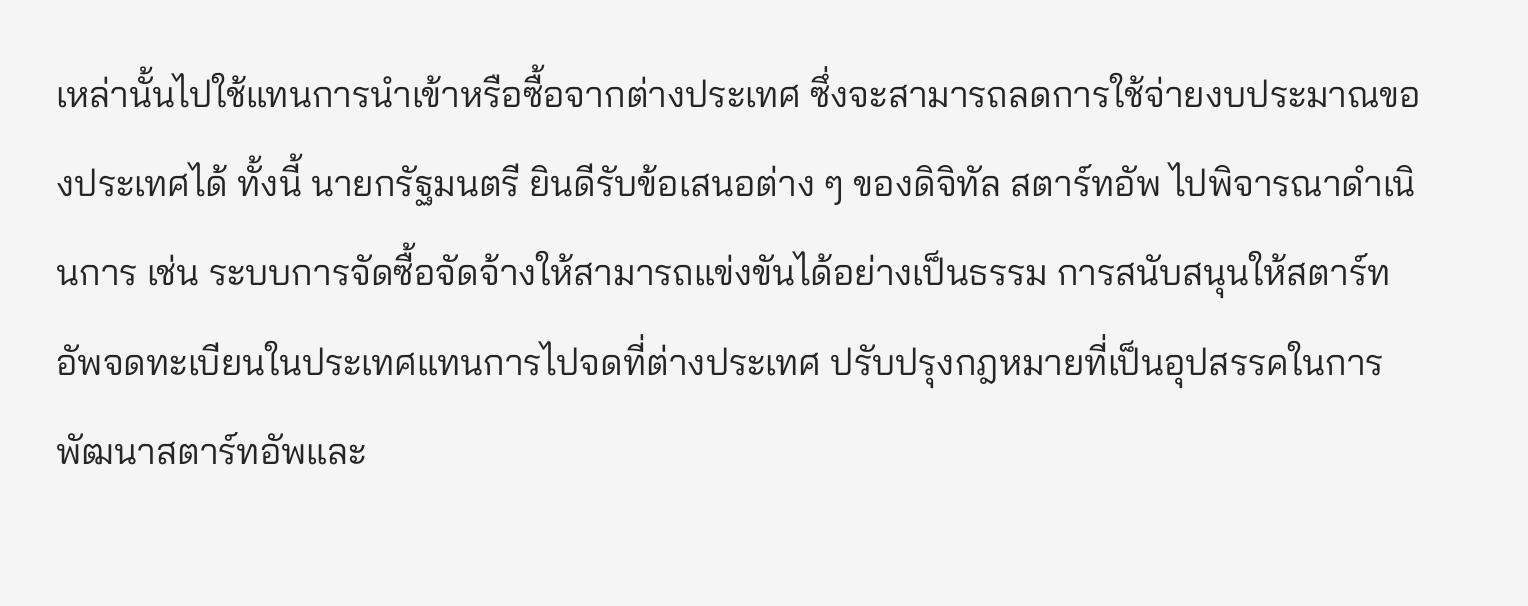เหล่านั้นไปใช้แทนการนำเข้าหรือซื้อจากต่างประเทศ ซึ่งจะสามารถลดการใช้จ่ายงบประมาณของประเทศได้ ทั้งนี้ นายกรัฐมนตรี ยินดีรับข้อเสนอต่าง ๆ ของดิจิทัล สตาร์ทอัพ ไปพิจารณาดำเนินการ เช่น ระบบการจัดซื้อจัดจ้างให้สามารถแข่งขันได้อย่างเป็นธรรม การสนับสนุนให้สตาร์ทอัพจดทะเบียนในประเทศแทนการไปจดที่ต่างประเทศ ปรับปรุงกฎหมายที่เป็นอุปสรรคในการพัฒนาสตาร์ทอัพและ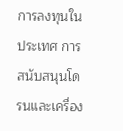การลงทุนในประเทศ การสนับสนุนโดรนและเครื่อง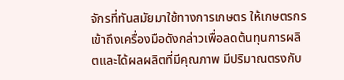จักรที่ทันสมัยมาใช้ทางการเกษตร ให้เกษตรกรเข้าถึงเครื่องมือดังกล่าวเพื่อลดต้นทุนการผลิตและได้ผลผลิตที่มีคุณภาพ มีปริมาณตรงกับ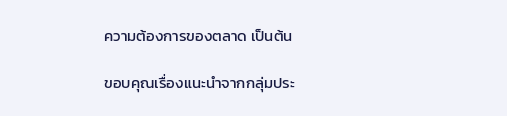ความต้องการของตลาด เป็นต้น

ขอบคุณเรื่องแนะนำจากกลุ่มประ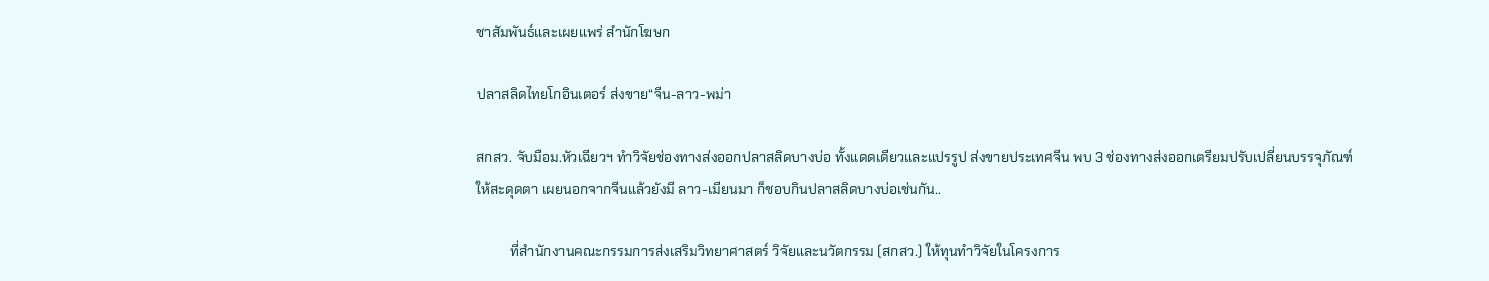ชาสัมพันธ์และเผยแพร่ สำนักโฆษก

ปลาสลิดไทยโกอินเตอร์ ส่งขาย“จีน-ลาว-พม่า

สกสว. จับมือม.หัวเฉียวฯ ทำวิจัยช่องทางส่งออกปลาสลิดบางบ่อ ทั้งแดดเดียวและแปรรูป ส่งขายประเทศจีน พบ 3 ช่องทางส่งออกเตรียมปรับเปลี่ยนบรรจุภัณฑ์ให้สะดุดตา เผยนอกจากจีนแล้วยังมี ลาว-เมียนมา ก็ชอบกินปลาสลิดบางบ่อเช่นกัน..

          ที่สำนักงานคณะกรรมการส่งเสริมวิทยาศาสตร์ วิจัยและนวัตกรรม (สกสว.) ให้ทุนทำวิจัยในโครงการ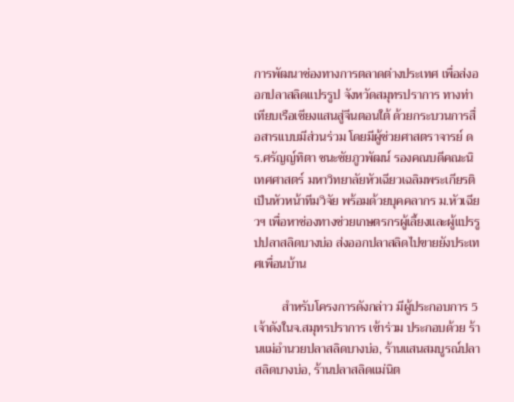การพัฒนาช่องทางการตลาดต่างประเทศ เพื่อส่งออกปลาสลิดแปรรูป จังหวัดสมุทรปราการ ทางท่าเทียบเรือเชียงแสนสู่จีนตอนใต้ ด้วยกระบวนการสื่อสารแบบมีส่วนร่วม โดยมีผู้ช่วยศาสตราจารย์ ดร.ศรัญญ์ทิตา ชนะชัยภูวพัฒน์ รองคณบดีคณะนิเทศศาสตร์ มหาวิทยาลัยหัวเฉียวเฉลิมพระเกียรติ เป็นหัวหน้าทีมวิจัย พร้อมด้วยบุคคลากร ม.หัวเฉียวฯ เพื่อหาช่องทางช่วยเกษตรกรผู้เลี้ยงและผู้แปรรูปปลาสลิดบางบ่อ ส่งออกปลาสลิดไปขายยังประเทศเพื่อนบ้าน

         สำหรับโครงการดังกล่าว มีผู้ประกอบการ 5 เจ้าดังในจ.สมุทรปราการ เข้าร่วม ประกอบด้วย ร้านแม่อำนวยปลาสลิดบางบ่อ, ร้านแสนสมบูรณ์ปลาสลิดบางบ่อ, ร้านปลาสลิดแม่นิต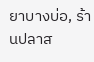ยาบางบ่อ, ร้านปลาส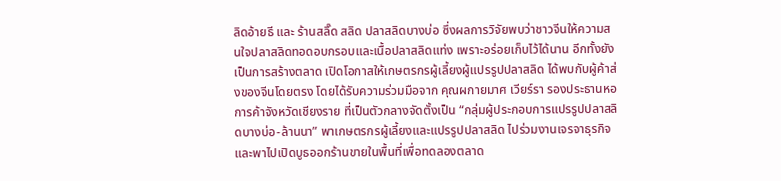ลิดอ้ายธี และ ร้านสลิ๊ด สลิด ปลาสลิดบางบ่อ ซึ่งผลการวิจัยพบว่าชาวจีนให้ความสนใจปลาสลิดทอดอบกรอบและเนื้อปลาสลิดแท่ง เพราะอร่อยเก็บไว้ได้นาน อีกทั้งยังเป็นการสร้างตลาด เปิดโอกาสให้เกษตรกรผู้เลี้ยงผู้แปรรูปปลาสลิด ได้พบกับผู้ค้าส่งของจีนโดยตรง โดยได้รับความร่วมมือจาก คุณผกายมาศ เวียร์รา รองประธานหอการค้าจังหวัดเชียงราย ที่เป็นตัวกลางจัดตั้งเป็น “กลุ่มผู้ประกอบการแปรรูปปลาสลิดบางบ่อ-ล้านนา” พาเกษตรกรผู้เลี้ยงและแปรรูปปลาสลิด ไปร่วมงานเจรจาธุรกิจ และพาไปเปิดบูธออกร้านขายในพื้นที่เพื่อทดลองตลาด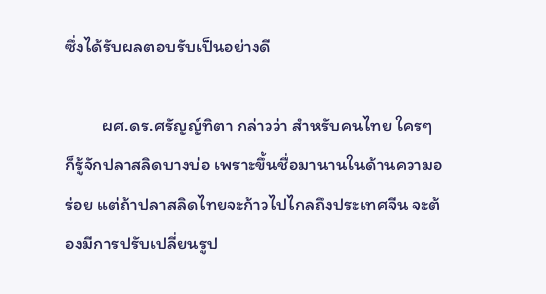ซึ่งได้รับผลตอบรับเป็นอย่างดี

         ผศ.ดร.ศรัญญ์ทิตา กล่าวว่า สำหรับคนไทย ใครๆ ก็รู้จักปลาสลิดบางบ่อ เพราะขึ้นชื่อมานานในด้านความอร่อย แต่ถ้าปลาสลิดไทยจะก้าวไปไกลถึงประเทศจีน จะต้องมีการปรับเปลี่ยนรูป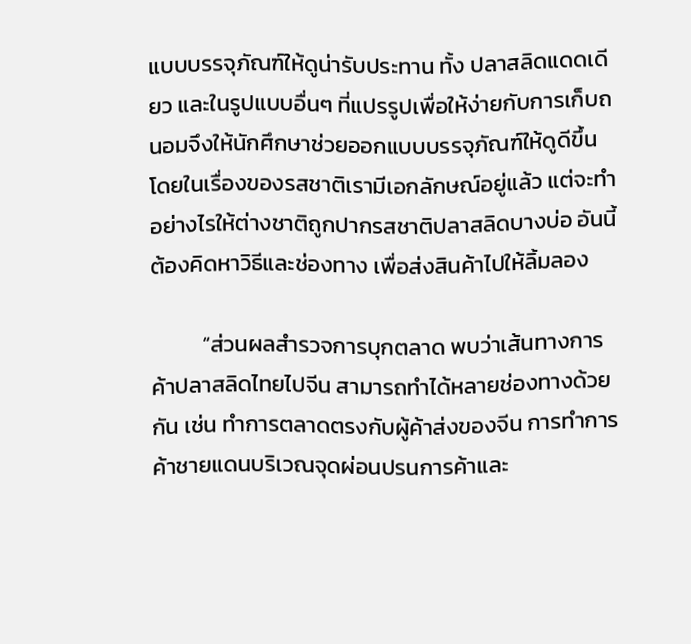แบบบรรจุภัณฑ์ให้ดูน่ารับประทาน ทั้ง ปลาสลิดแดดเดียว และในรูปแบบอื่นๆ ที่แปรรูปเพื่อให้ง่ายกับการเก็บถนอมจึงให้นักศึกษาช่วยออกแบบบรรจุภัณฑ์ให้ดูดีขึ้น โดยในเรื่องของรสชาติเรามีเอกลักษณ์อยู่แล้ว แต่จะทำอย่างไรให้ต่างชาติถูกปากรสชาติปลาสลิดบางบ่อ อันนี้ต้องคิดหาวิธีและช่องทาง เพื่อส่งสินค้าไปให้ลิ้มลอง

          “ส่วนผลสำรวจการบุกตลาด พบว่าเส้นทางการค้าปลาสลิดไทยไปจีน สามารถทำได้หลายช่องทางด้วยกัน เช่น ทำการตลาดตรงกับผู้ค้าส่งของจีน การทำการค้าชายแดนบริเวณจุดผ่อนปรนการค้าและ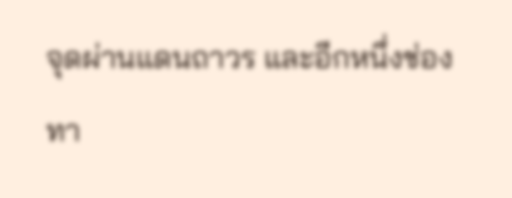จุดผ่านแดนถาวร และอีกหนึ่งช่องทา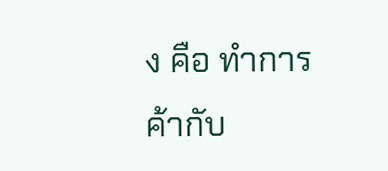ง คือ ทำการค้ากับ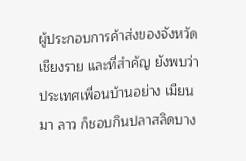ผู้ประกอบการค้าส่งของจังหวัดเชียงราย และที่สำคัญ ยังพบว่าประเทศเพื่อนบ้านอย่าง เมียนมา ลาว ก็ชอบกินปลาสลิดบาง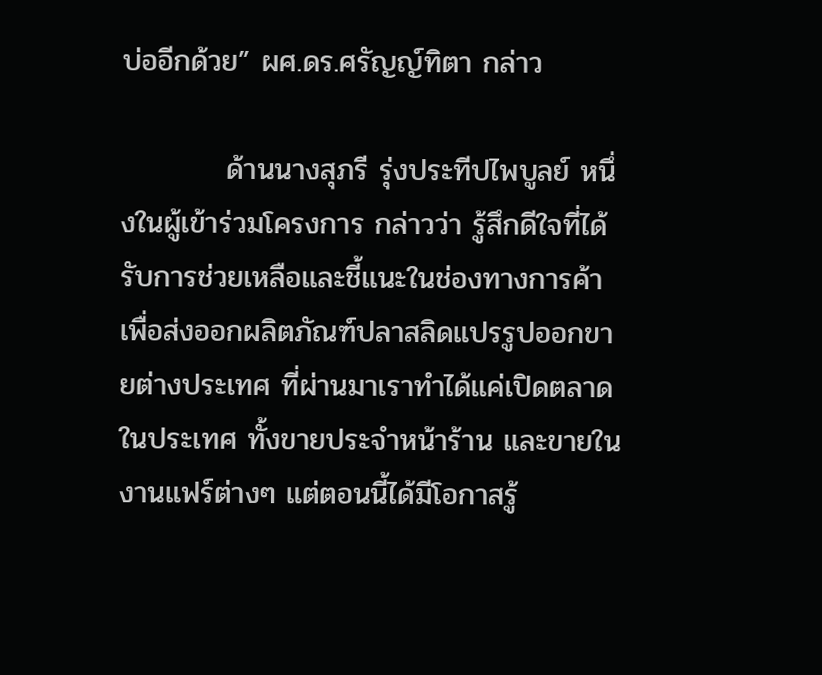บ่ออีกด้วย” ผศ.ดร.ศรัญญ์ทิตา กล่าว

          ด้านนางสุภรี รุ่งประทีปไพบูลย์ หนึ่งในผู้เข้าร่วมโครงการ กล่าวว่า รู้สึกดีใจที่ได้รับการช่วยเหลือและชี้แนะในช่องทางการค้าเพื่อส่งออกผลิตภัณฑ์ปลาสลิดแปรรูปออกขายต่างประเทศ ที่ผ่านมาเราทำได้แค่เปิดตลาดในประเทศ ทั้งขายประจำหน้าร้าน และขายในงานแฟร์ต่างๆ แต่ตอนนี้ได้มีโอกาสรู้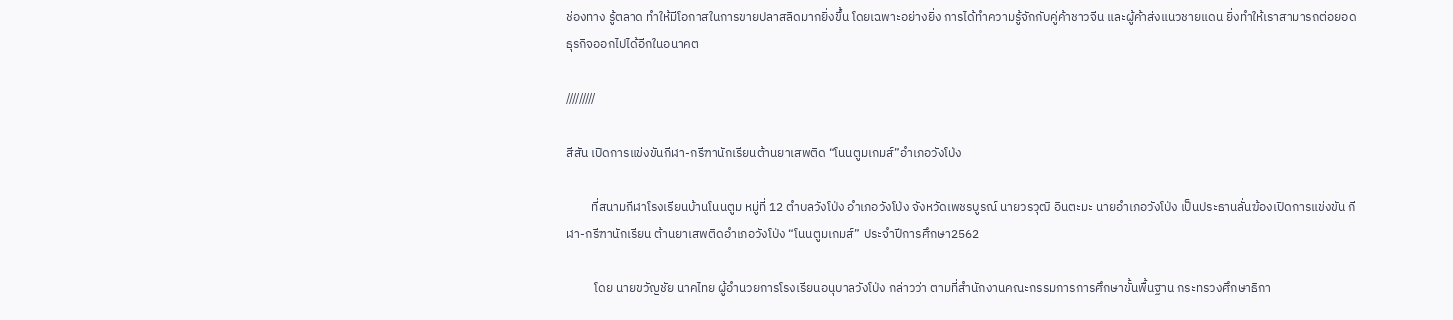ช่องทาง รู้ตลาด ทำให้มีโอกาสในการขายปลาสลิดมากยิ่งขึ้น โดยเฉพาะอย่างยิ่ง การได้ทำความรู้จักกับคู่ค้าชาวจีน และผู้ค้าส่งแนวชายแดน ยิ่งทำให้เราสามารถต่อยอดธุรกิจออกไปได้อีกในอนาคต

/////////

สีสัน เปิดการแข่งขันกีฬา-กรีฑานักเรียนต้านยาเสพติด “โนนตูมเกมส์”อำเภอวังโป่ง

         ที่สนามกีฬาโรงเรียนบ้านโนนตูม หมู่ที่ 12 ตำบลวังโป่ง อำเภอวังโป่ง จังหวัดเพชรบูรณ์ นายวรวุฒิ อินตะมะ นายอำเภอวังโป่ง เป็นประธานลั่นฆ้องเปิดการแข่งขัน กีฬา-กรีฑานักเรียน ต้านยาเสพติดอำเภอวังโป่ง “โนนตูมเกมส์” ประจำปีการศึกษา2562

          โดย นายขวัญชัย นาคไทย ผู้อำนวยการโรงเรียนอนุบาลวังโป่ง กล่าวว่า ตามที่สำนักงานคณะกรรมการการศึกษาขั้นพื้นฐาน กระทรวงศึกษาธิกา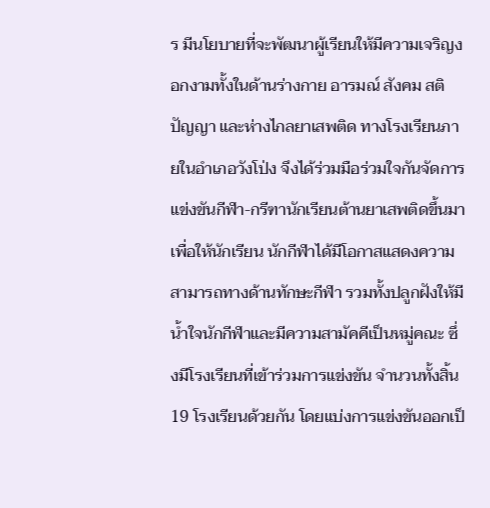ร มีนโยบายที่จะพัฒนาผู้เรียนให้มีความเจริญงอกงามทั้งในด้านร่างกาย อารมณ์ สังคม สติปัญญา และห่างไกลยาเสพติด ทางโรงเรียนภายในอำเภอวังโป่ง จึงได้ร่วมมือร่วมใจกันจัดการแข่งขันกีฬา-กรีฑานักเรียนต้านยาเสพติดขึ้นมา เพื่อให้นักเรียน นักกีฬาได้มีโอกาสแสดงความสามารถทางด้านทักษะกีฬา รวมทั้งปลูกฝังให้มีน้ำใจนักกีฬาและมีความสามัคคีเป็นหมู่คณะ ซึ่งมีโรงเรียนที่เข้าร่วมการแข่งขัน จำนวนทั้งสิ้น 19 โรงเรียนด้วยกัน โดยแบ่งการแข่งขันออกเป็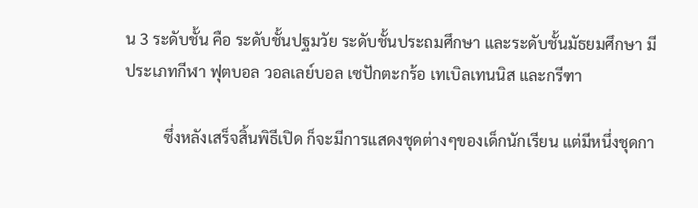น 3 ระดับชั้น คือ ระดับชั้นปฐมวัย ระดับชั้นประถมศึกษา และระดับชั้นมัธยมศึกษา มีประเภทกีฬา ฟุตบอล วอลเลย์บอล เซปักตะกร้อ เทเบิลเทนนิส และกรีฑา

          ซึ่งหลังเสร็จสิ้นพิธีเปิด ก็จะมีการแสดงชุดต่างๆของเด็กนักเรียน แต่มีหนึ่งชุดกา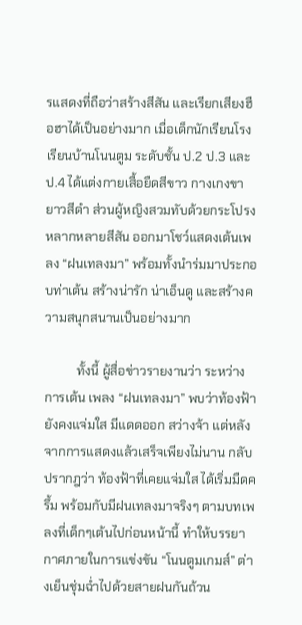รแสดงที่ถือว่าสร้างสีสัน และเรียกเสียงฮือฮาได้เป็นอย่างมาก เมื่อเด็กนักเรียนโรงเรียนบ้านโนนตูม ระดับชั้น ป.2 ป.3 และ ป.4 ได้แต่งกายเสื้อยืดสีขาว กางเกงขายาวสีดำ ส่วนผู้หญิงสวมทับด้วยกระโปรงหลากหลายสีสัน ออกมาโชว์แสดงเต้นเพลง “ฝนเทลงมา” พร้อมทั้งนำร่มมาประกอบท่าเต้น สร้างน่ารัก น่าเอ็นดู และสร้างความสนุกสนานเป็นอย่างมาก

          ทั้งนี้ ผู้สื่อข่าวรายงานว่า ระหว่างการเต้น เพลง “ฝนเทลงมา” พบว่าท้องฟ้ายังคงแจ่มใส มีแดดออก สว่างจ้า แต่หลังจากการแสดงแล้วเสร็จเพียงไม่นาน กลับปรากฎว่า ท้องฟ้าที่เคยแจ่มใส ได้เริ่มมืดครึ้ม พร้อมกับมีฝนเทลงมาจริงๆ ตามบทเพลงที่เด็กๆเต้นไปก่อนหน้านี้ ทำให้บรรยากาศภายในการแข่งขัน “โนนตูมเกมส์” ต่างเย็นชุ่มฉ่ำไปด้วยสายฝนกันถ้วน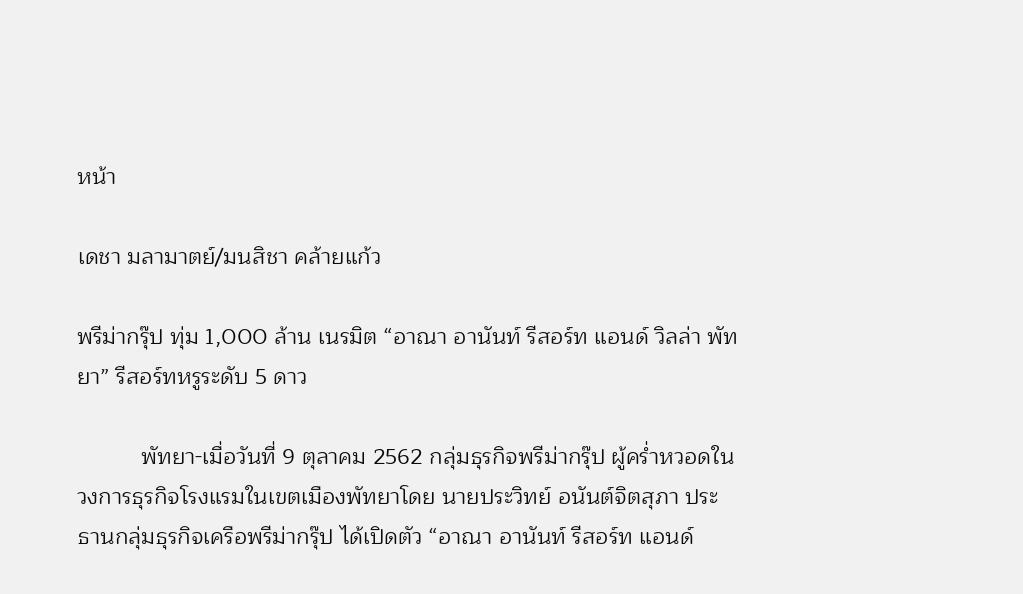หน้า

เดชา มลามาตย์/มนสิชา คล้ายแก้ว

พรีม่ากรุ๊ป ทุ่ม 1,000 ล้าน เนรมิต “อาณา อานันท์ รีสอร์ท แอนด์ วิลล่า พัทยา” รีสอร์ทหรูระดับ 5 ดาว

          พัทยา-เมื่อวันที่ 9 ตุลาคม 2562 กลุ่มธุรกิจพรีม่ากรุ๊ป ผู้คร่ำหวอดในวงการธุรกิจโรงแรมในเขตเมืองพัทยาโดย นายประวิทย์ อนันต์จิตสุภา ประธานกลุ่มธุรกิจเครือพรีม่ากรุ๊ป ได้เปิดตัว “อาณา อานันท์ รีสอร์ท แอนด์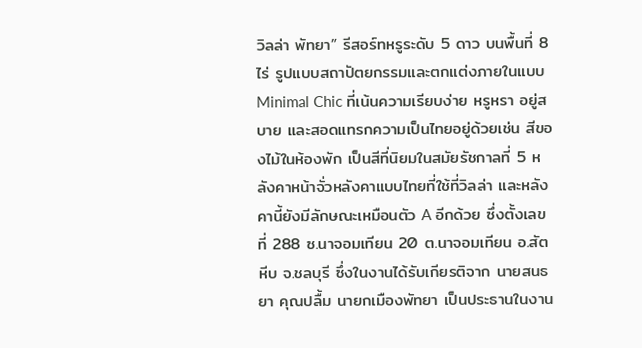วิลล่า พัทยา” รีสอร์ทหรูระดับ 5 ดาว บนพื้นที่ 8 ไร่ รูปแบบสถาปัตยกรรมและตกแต่งภายในแบบ Minimal Chic ที่เน้นความเรียบง่าย หรูหรา อยู่สบาย และสอดแทรกความเป็นไทยอยู่ด้วยเช่น สีของไม้ในห้องพัก เป็นสีที่นิยมในสมัยรัชกาลที่ 5 หลังคาหน้าจั่วหลังคาแบบไทยที่ใช้ที่วิลล่า และหลังคานี้ยังมีลักษณะเหมือนตัว A อีกด้วย ซึ่งตั้งเลขที่ 288 ซ.นาจอมเทียน 20 ต.นาจอมเทียน อ.สัตหีบ จ.ชลบุรี ซึ่งในงานได้รับเกียรติจาก นายสนธยา คุณปลื้ม นายกเมืองพัทยา เป็นประธานในงาน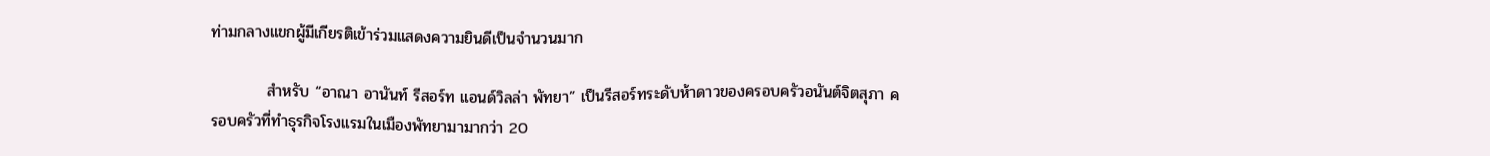ท่ามกลางแขกผู้มีเกียรติเข้าร่วมแสดงความยินดีเป็นจำนวนมาก

          สำหรับ “อาณา อานันท์ รีสอร์ท แอนด์วิลล่า พัทยา” เป็นรีสอร์ทระดับห้าดาวของครอบครัวอนันต์จิตสุภา ครอบครัวที่ทำธุรกิจโรงแรมในเมืองพัทยามามากว่า 20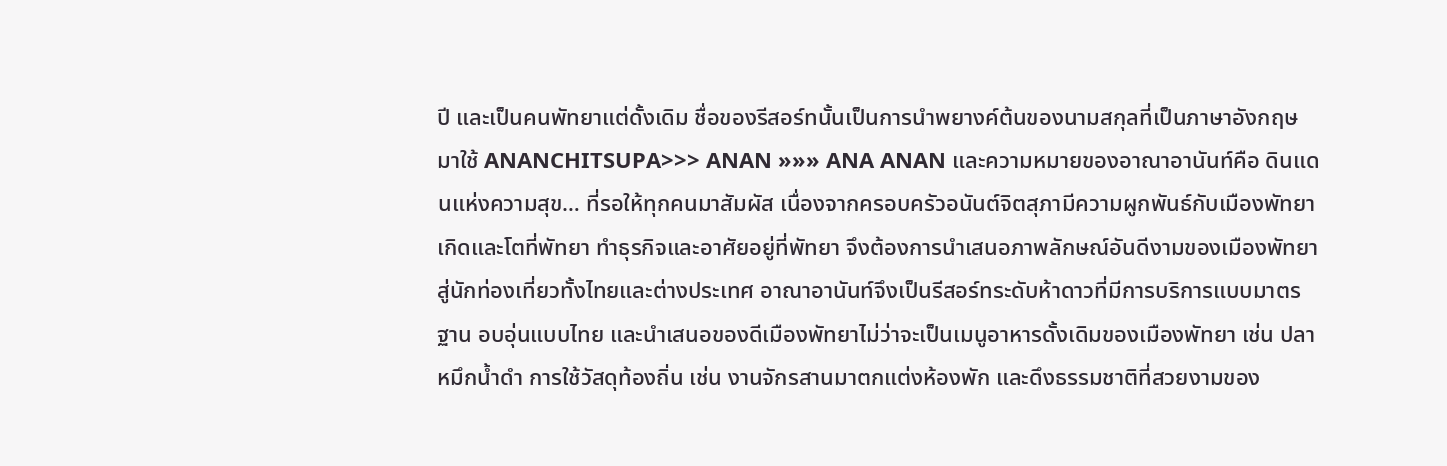ปี และเป็นคนพัทยาแต่ดั้งเดิม ชื่อของรีสอร์ทนั้นเป็นการนำพยางค์ต้นของนามสกุลที่เป็นภาษาอังกฤษมาใช้ ANANCHITSUPA>>> ANAN »»» ANA ANAN และความหมายของอาณาอานันท์คือ ดินแดนแห่งความสุข… ที่รอให้ทุกคนมาสัมผัส เนื่องจากครอบครัวอนันต์จิตสุภามีความผูกพันธ์กับเมืองพัทยา เกิดและโตที่พัทยา ทำธุรกิจและอาศัยอยู่ที่พัทยา จึงต้องการนำเสนอภาพลักษณ์อันดีงามของเมืองพัทยาสู่นักท่องเที่ยวทั้งไทยและต่างประเทศ อาณาอานันท์จึงเป็นรีสอร์ทระดับห้าดาวที่มีการบริการแบบมาตรฐาน อบอุ่นแบบไทย และนำเสนอของดีเมืองพัทยาไม่ว่าจะเป็นเมนูอาหารดั้งเดิมของเมืองพัทยา เช่น ปลาหมึกน้ำดำ การใช้วัสดุท้องถิ่น เช่น งานจักรสานมาตกแต่งห้องพัก และดึงธรรมชาติที่สวยงามของ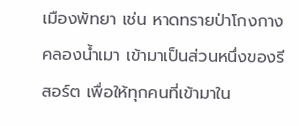เมืองพัทยา เช่น หาดทรายป่าโกงกางคลองน้ำเมา เข้ามาเป็นส่วนหนึ่งของรีสอร์ต เพื่อให้ทุกคนที่เข้ามาใน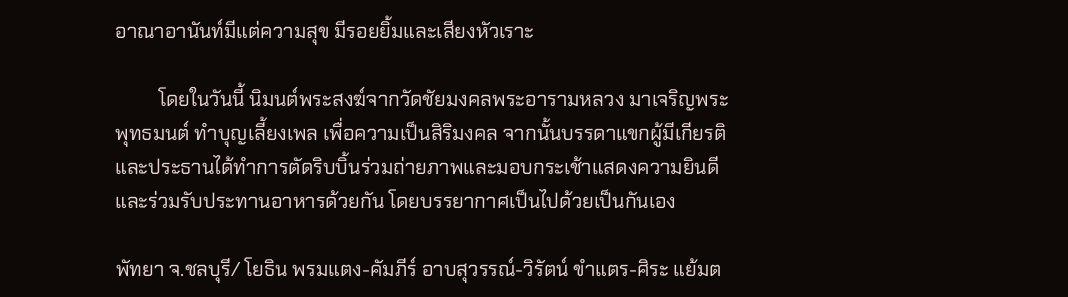อาณาอานันท์มีแต่ความสุข มีรอยยิ้มและเสียงหัวเราะ

         โดยในวันนี้ นิมนต์พระสงฆ์จากวัดชัยมงคลพระอารามหลวง มาเจริญพระพุทธมนต์ ทำบุญเลี้ยงเพล เพื่อความเป็นสิริมงคล จากนั้นบรรดาแขกผู้มีเกียรติและประธานได้ทำการตัดริบบิ้นร่วมถ่ายภาพและมอบกระเช้าแสดงความยินดีและร่วมรับประทานอาหารด้วยกัน โดยบรรยากาศเป็นไปด้วยเป็นกันเอง

พัทยา จ.ชลบุรี/ โยธิน พรมแตง-คัมภีร์ อาบสุวรรณ์-วิรัตน์ ขำแตร-ศิระ แย้มต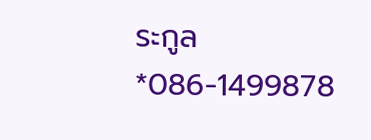ระกูล
*086-1499878